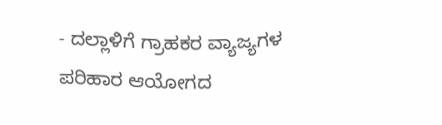- ದಲ್ಲಾಳಿಗೆ ಗ್ರಾಹಕರ ವ್ಯಾಜ್ಯಗಳ ಪರಿಹಾರ ಆಯೋಗದ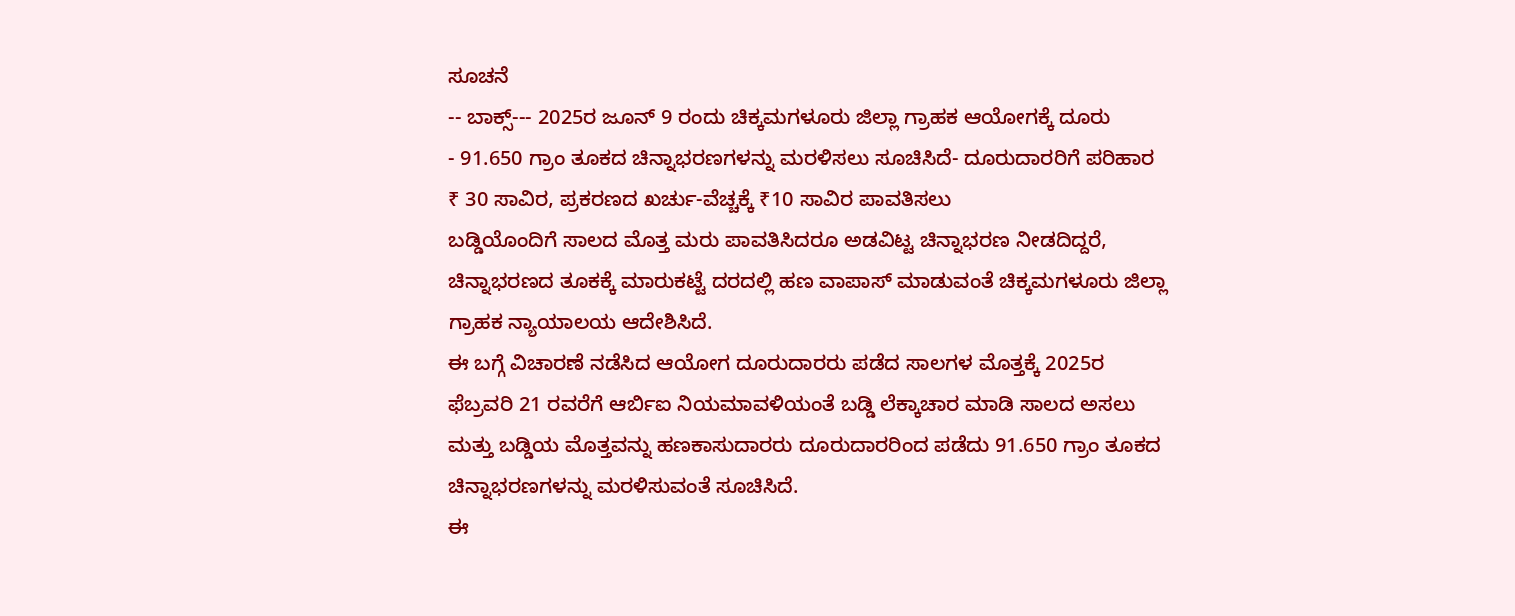ಸೂಚನೆ
-- ಬಾಕ್ಸ್--- 2025ರ ಜೂನ್ 9 ರಂದು ಚಿಕ್ಕಮಗಳೂರು ಜಿಲ್ಲಾ ಗ್ರಾಹಕ ಆಯೋಗಕ್ಕೆ ದೂರು
- 91.650 ಗ್ರಾಂ ತೂಕದ ಚಿನ್ನಾಭರಣಗಳನ್ನು ಮರಳಿಸಲು ಸೂಚಿಸಿದೆ- ದೂರುದಾರರಿಗೆ ಪರಿಹಾರ ₹ 30 ಸಾವಿರ, ಪ್ರಕರಣದ ಖರ್ಚು-ವೆಚ್ಚಕ್ಕೆ ₹10 ಸಾವಿರ ಪಾವತಿಸಲು
ಬಡ್ಡಿಯೊಂದಿಗೆ ಸಾಲದ ಮೊತ್ತ ಮರು ಪಾವತಿಸಿದರೂ ಅಡವಿಟ್ಟ ಚಿನ್ನಾಭರಣ ನೀಡದಿದ್ದರೆ, ಚಿನ್ನಾಭರಣದ ತೂಕಕ್ಕೆ ಮಾರುಕಟ್ಟೆ ದರದಲ್ಲಿ ಹಣ ವಾಪಾಸ್ ಮಾಡುವಂತೆ ಚಿಕ್ಕಮಗಳೂರು ಜಿಲ್ಲಾ ಗ್ರಾಹಕ ನ್ಯಾಯಾಲಯ ಆದೇಶಿಸಿದೆ.
ಈ ಬಗ್ಗೆ ವಿಚಾರಣೆ ನಡೆಸಿದ ಆಯೋಗ ದೂರುದಾರರು ಪಡೆದ ಸಾಲಗಳ ಮೊತ್ತಕ್ಕೆ 2025ರ ಫೆಬ್ರವರಿ 21 ರವರೆಗೆ ಆರ್ಬಿಐ ನಿಯಮಾವಳಿಯಂತೆ ಬಡ್ಡಿ ಲೆಕ್ಕಾಚಾರ ಮಾಡಿ ಸಾಲದ ಅಸಲು ಮತ್ತು ಬಡ್ಡಿಯ ಮೊತ್ತವನ್ನು ಹಣಕಾಸುದಾರರು ದೂರುದಾರರಿಂದ ಪಡೆದು 91.650 ಗ್ರಾಂ ತೂಕದ ಚಿನ್ನಾಭರಣಗಳನ್ನು ಮರಳಿಸುವಂತೆ ಸೂಚಿಸಿದೆ.
ಈ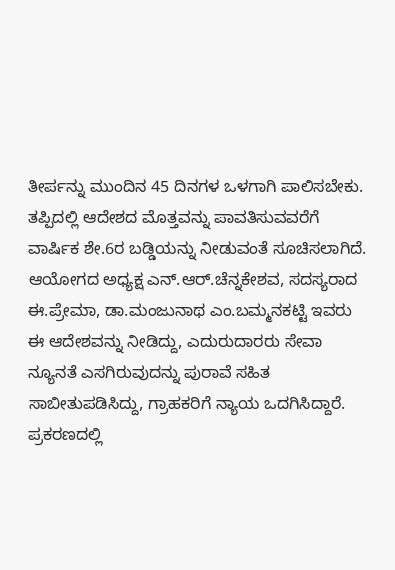ತೀರ್ಪನ್ನು ಮುಂದಿನ 45 ದಿನಗಳ ಒಳಗಾಗಿ ಪಾಲಿಸಬೇಕು. ತಪ್ಪಿದಲ್ಲಿ ಆದೇಶದ ಮೊತ್ತವನ್ನು ಪಾವತಿಸುವವರೆಗೆ ವಾರ್ಷಿಕ ಶೇ.6ರ ಬಡ್ಡಿಯನ್ನು ನೀಡುವಂತೆ ಸೂಚಿಸಲಾಗಿದೆ. ಆಯೋಗದ ಅಧ್ಯಕ್ಷ ಎನ್.ಆರ್.ಚೆನ್ನಕೇಶವ, ಸದಸ್ಯರಾದ ಈ.ಪ್ರೇಮಾ, ಡಾ.ಮಂಜುನಾಥ ಎಂ.ಬಮ್ಮನಕಟ್ಟಿ ಇವರು ಈ ಆದೇಶವನ್ನು ನೀಡಿದ್ದು, ಎದುರುದಾರರು ಸೇವಾ ನ್ಯೂನತೆ ಎಸಗಿರುವುದನ್ನು ಪುರಾವೆ ಸಹಿತ ಸಾಬೀತುಪಡಿಸಿದ್ದು, ಗ್ರಾಹಕರಿಗೆ ನ್ಯಾಯ ಒದಗಿಸಿದ್ದಾರೆ. ಪ್ರಕರಣದಲ್ಲಿ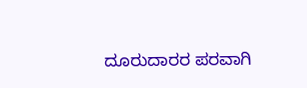ದೂರುದಾರರ ಪರವಾಗಿ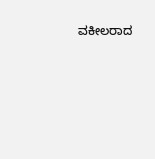ವಕೀಲರಾದ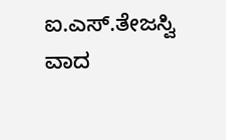ಐ.ಎಸ್.ತೇಜಸ್ವಿ ವಾದ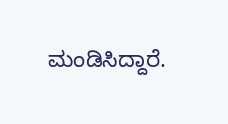ಮಂಡಿಸಿದ್ದಾರೆ.